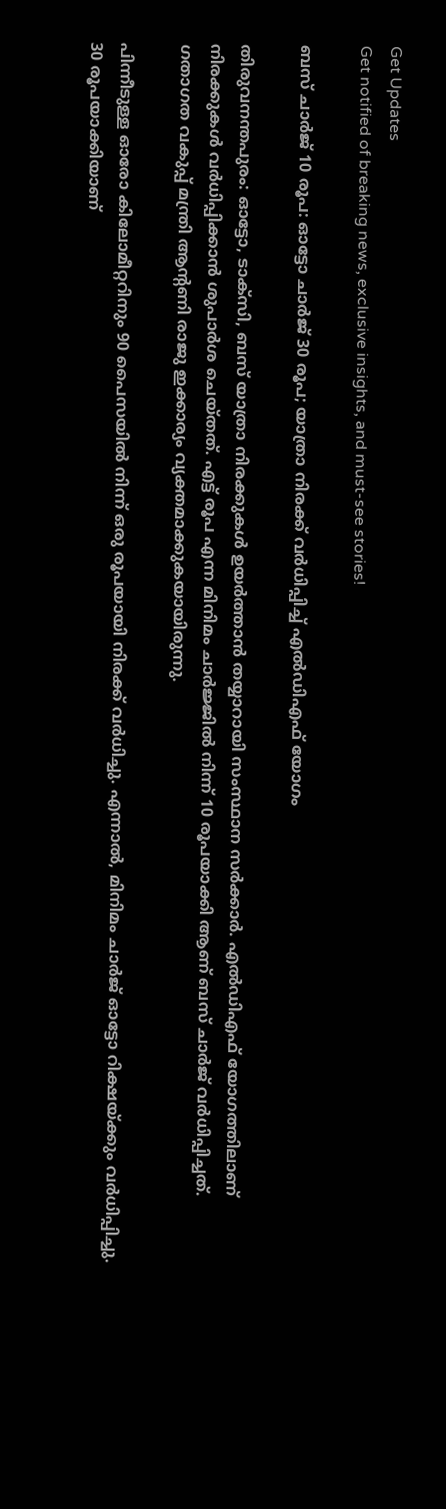Get Updates
Get notified of breaking news, exclusive insights, and must-see stories!

ബസ് ചാർജ് 10 രൂപ: ഓട്ടോ ചാർജ് 30 രൂപ; യാത്രാ നിരക്ക് വർധിപ്പിച്ച് എൽഡിഎഫ് യോഗം

തിരുവനന്തപുരം: ഓട്ടോ, ടാക്‌സി, ബസ് യാത്രാ നിരക്കുകള്‍ ഉയർത്താൻ തയ്യാറായി സംസ്ഥാന സര്‍ക്കാര്‍. എല്‍ഡിഎഫ് യോഗത്തിലാണ് നിരക്കുകള്‍ വര്‍ധിപ്പിക്കാൻ ശുപാര്‍ശ ചെയ്തത്. എട്ട് രൂപ എന്ന മിനിമം ചാർജ്ജിൽ നിന്ന് 10 രൂപയാക്കി ആണ് ബസ് ചാര്‍ജ് വർധിപ്പിച്ചത്. ഗതാഗത വകുപ്പ് മന്ത്രി ആന്റണി രാജു ഇക്കാര്യം വ്യക്തമാക്കുകയായിരുന്നു.

പിന്നീടുള്ള ഓരോ കിലോമീറ്ററിനും 90 പൈസയില്‍ നിന്ന് ഒരു രൂപയായി നിരക്ക് വർധിച്ചു. എന്നാൽ, മിനിമം ചാർജ് ഓട്ടോ റിക്ഷയ്ക്കും വർധിപ്പിച്ചു. 30 രൂപയാക്കിയാണ്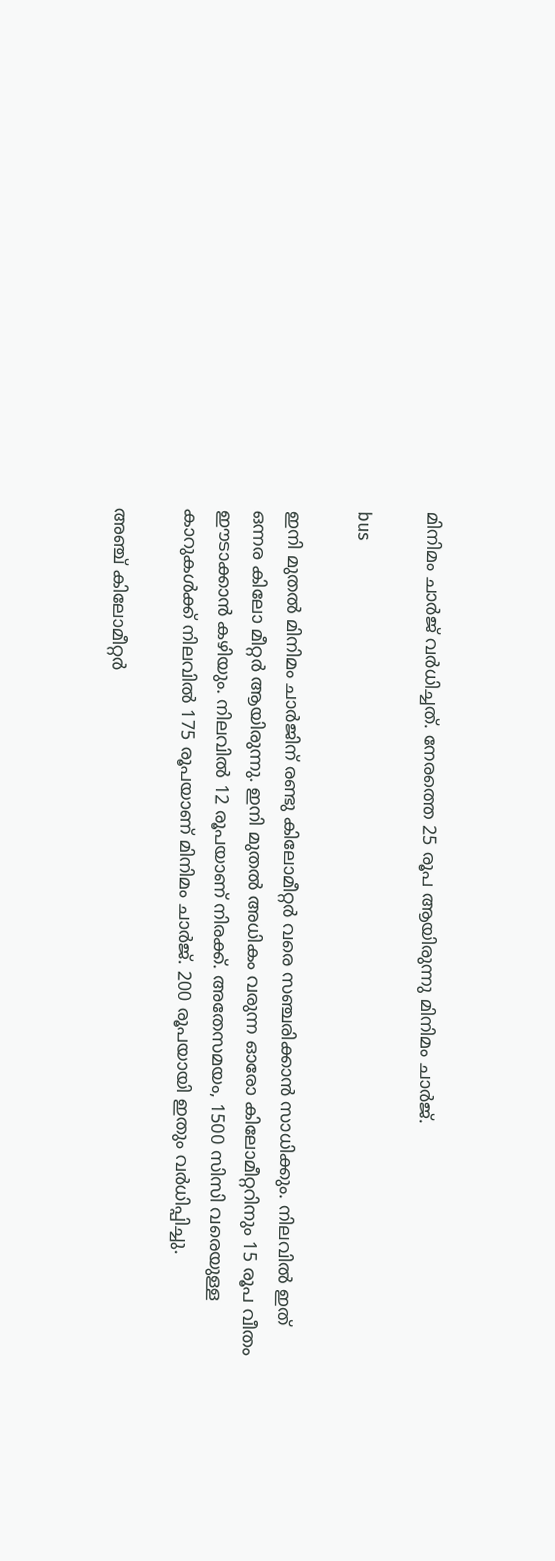മിനിമം ചാര്‍ജ് വർധിച്ചത്. നേരത്തെ 25 രൂപ ആയിരുന്നു മിനിമം ചാർജ്.

bus

ഇനി മുതൽ മിനിമം ചാര്‍ജിന് രണ്ടു കിലോമീറ്റര്‍ വരെ സഞ്ചരിക്കാൻ സാധിക്കും. നിലവില്‍ ഇത് ഒന്നര കിലോ മീറ്റർ ആയിരുന്നു. ഇനി മുതൽ അധികം വരുന്ന ഓരോ കിലോമീറ്ററിനും 15 രൂപ വീതം ഈടാക്കാൻ കഴിയും. നിലവില്‍ 12 രൂപയാണ് നിരക്ക്. അതേസമയം, 1500 സിസി വരെയുള്ള കാറുകള്‍ക്ക് നിലവില്‍ 175 രൂപയാണ് മിനിമം ചാര്‍ജ്. 200 രൂപയായി ഇതും വർധിപ്പിച്ചു.

അഞ്ച് കിലോമീറ്റര്‍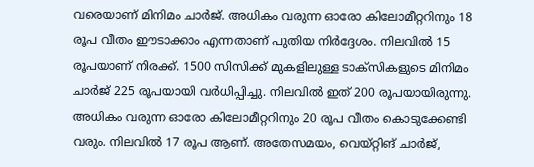വരെയാണ് മിനിമം ചാര്‍ജ്. അധികം വരുന്ന ഓരോ കിലോമീറ്ററിനും 18 രൂപ വീതം ഈടാക്കാം എന്നതാണ് പുതിയ നിർദ്ദേശം. നിലവില്‍ 15 രൂപയാണ് നിരക്ക്. 1500 സിസിക്ക് മുകളിലുള്ള ടാക്‌സികളുടെ മിനിമം ചാര്‍ജ് 225 രൂപയായി വർധിപ്പിച്ചു. നിലവില്‍ ഇത് 200 രൂപയായിരുന്നു. അധികം വരുന്ന ഓരോ കിലോമീറ്ററിനും 20 രൂപ വീതം കൊടുക്കേണ്ടി വരും. നിലവില്‍ 17 രൂപ ആണ്. അതേസമയം, വെയ്റ്റിങ് ചാര്‍ജ്,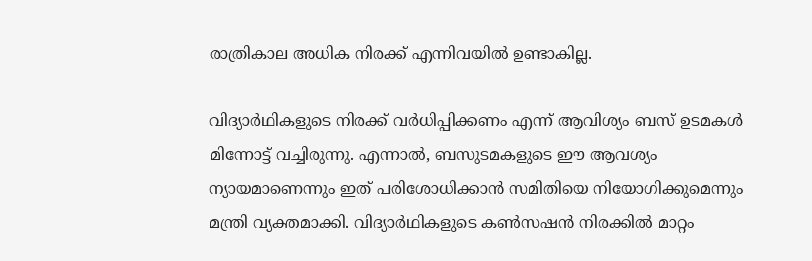രാത്രികാല അധിക നിരക്ക് എന്നിവയില്‍ ഉണ്ടാകില്ല.

വിദ്യാര്‍ഥികളുടെ നിരക്ക് വര്‍ധിപ്പിക്കണം എന്ന് ആവിശ്യം ബസ് ഉടമകൾ മിന്നോട്ട് വച്ചിരുന്നു. എന്നാൽ, ബസുടമകളുടെ ഈ ആവശ്യം ന്യായമാണെന്നും ഇത് പരിശോധിക്കാന്‍ സമിതിയെ നിയോഗിക്കുമെന്നും മന്ത്രി വ്യക്തമാക്കി. വിദ്യാർഥികളുടെ കൺസഷൻ നിരക്കിൽ മാറ്റം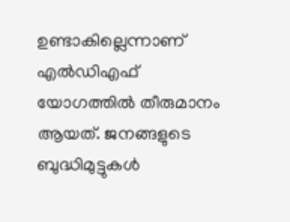ഉണ്ടാകില്ലെന്നാണ് എൽഡിഎഫ് യോഗത്തിൽ തീരുമാനം ആയത്. ജനങ്ങളുടെ ബുദ്ധിമുട്ടുകൾ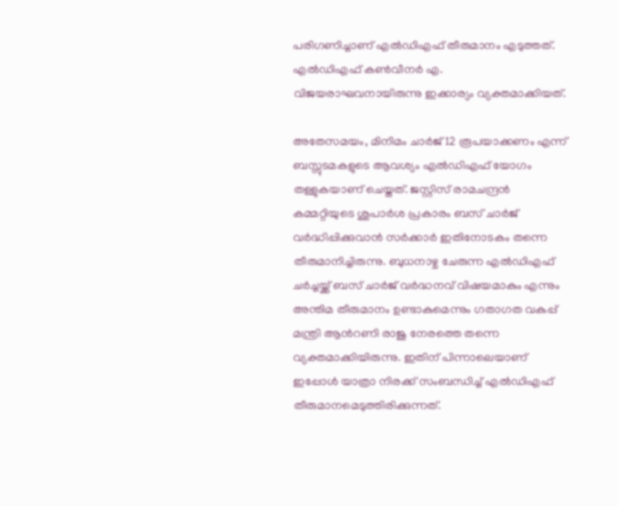പരിഗണിച്ചാണ് എൽഡിഎഫ് തീരുമാനം എടുത്തത്. എൽഡിഎഫ് കൺവീനർ എ. വിജയരാഘവനായിരുന്നു ഇക്കാര്യം വ്യക്തമാക്കിയത്.

അതേസമയം, മിനിമം ചാർജ് 12 രൂപയാക്കണം എന്ന് ബസ്സുടമകളുടെ ആവശ്യം എൽഡിഎഫ് യോഗം തള്ളുകയാണ് ചെയ്തത്. ജസ്റ്റിസ് രാമചന്ദ്രൻ കമ്മറ്റിയുടെ ശുപാർശ പ്രകാരം ബസ് ചാർജ് വർദ്ധിപ്പിക്കുവാൻ സർക്കാർ ഇതിനോടകം തന്നെ തീരുമാനിച്ചിരുന്നു. ബുധനാഴ്ച ചേരുന്ന എൽഡിഎഫ് ചർച്ചയ്ക്ക് ബസ് ചാർജ് വർദ്ധനവ് വിഷയമാകും എന്നും അന്തിമ തീരുമാനം ഉണ്ടാകുമെന്നും ഗതാഗത വകുപ്പ് മന്ത്രി ആൻറണി രാജു നേരത്തെ തന്നെ വ്യക്തമാക്കിയിരുന്നു. ഇതിന് പിന്നാലെയാണ് ഇപ്പോൾ യാത്രാ നിരക്ക് സംബന്ധിച്ച് എൽഡിഎഫ് തീരുമാനമെടുത്തിരിക്കുന്നത്.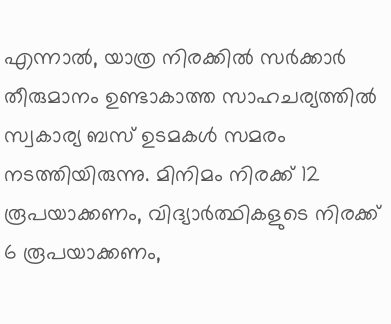എന്നാൽ, യാത്ര നിരക്കിൽ സർക്കാർ തീരുമാനം ഉണ്ടാകാത്ത സാഹചര്യത്തിൽ സ്വകാര്യ ബസ് ഉടമകള്‍ സമരം നടത്തിയിരുന്നു. മിനിമം നിരക്ക് 12 രൂപയാക്കണം, വിദ്യാര്‍ത്ഥികളുടെ നിരക്ക് 6 രൂപയാക്കണം,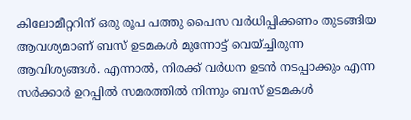കിലോമീറ്ററിന് ഒരു രൂപ പത്തു പൈസ വര്‍ധിപ്പിക്കണം തുടങ്ങിയ ആവശ്യമാണ് ബസ് ഉടമകള്‍ മുന്നോട്ട് വെയ്ച്ചിരുന്ന ആവിശ്യങ്ങൾ. എന്നാൽ, നിരക്ക് വര്‍ധന ഉടന്‍ നടപ്പാക്കും എന്ന സര്‍ക്കാര്‍ ഉറപ്പില്‍ സമരത്തിൽ നിന്നും ബസ് ഉടമകൾ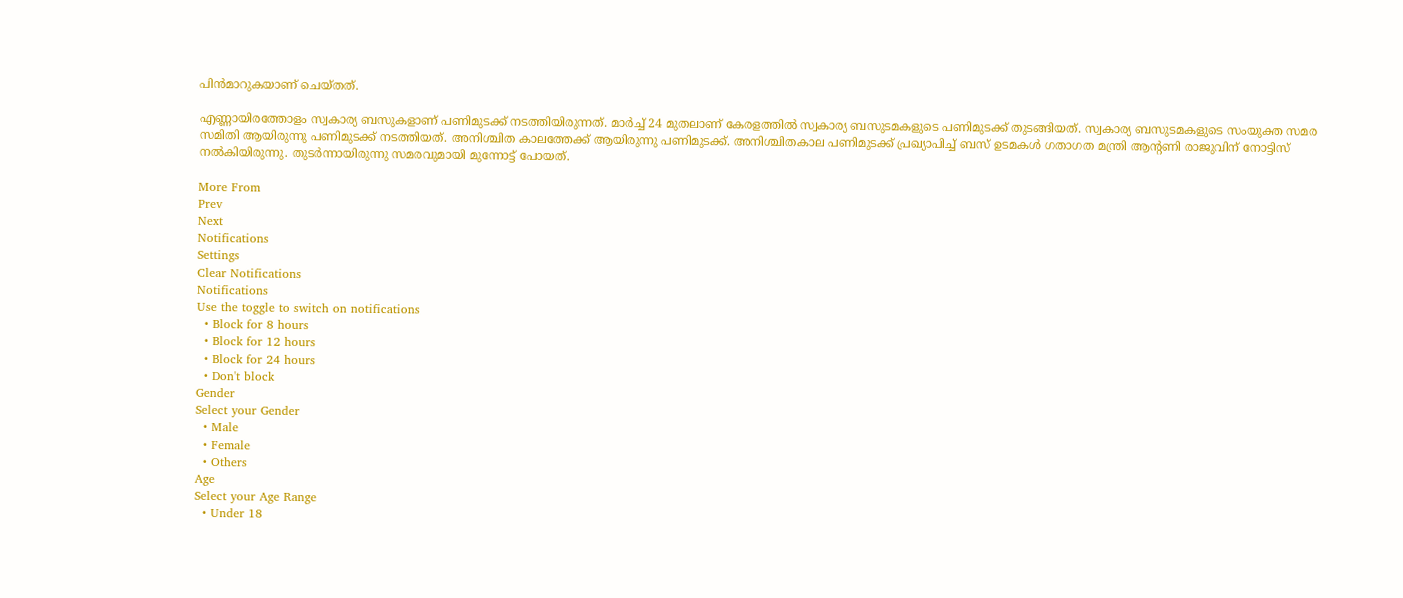പിന്‍മാറുകയാണ് ചെയ്തത്.

എണ്ണായിരത്തോളം സ്വകാര്യ ബസുകളാണ് പണിമുടക്ക് നടത്തിയിരുന്നത്. മാർച്ച് 24 മുതലാണ് കേരളത്തിൽ സ്വകാര്യ ബസുടമകളുടെ പണിമുടക്ക് തുടങ്ങിയത്. സ്വകാര്യ ബസുടമകളുടെ സംയുക്ത സമര സമിതി ആയിരുന്നു പണിമുടക്ക് നടത്തിയത്. അനിശ്ചിത കാലത്തേക്ക് ആയിരുന്നു പണിമുടക്ക്. അനിശ്ചിതകാല പണിമുടക്ക് പ്രഖ്യാപിച്ച് ബസ് ഉടമകള്‍ ഗതാഗത മന്ത്രി ആന്റണി രാജുവിന് നോട്ടിസ് നല്‍കിയിരുന്നു. തുടർന്നായിരുന്നു സമരവുമായി മുന്നോട്ട് പോയത്.

More From
Prev
Next
Notifications
Settings
Clear Notifications
Notifications
Use the toggle to switch on notifications
  • Block for 8 hours
  • Block for 12 hours
  • Block for 24 hours
  • Don't block
Gender
Select your Gender
  • Male
  • Female
  • Others
Age
Select your Age Range
  • Under 18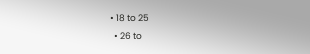• 18 to 25
  • 26 to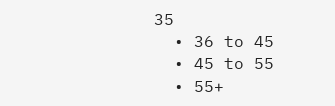35
  • 36 to 45
  • 45 to 55
  • 55+